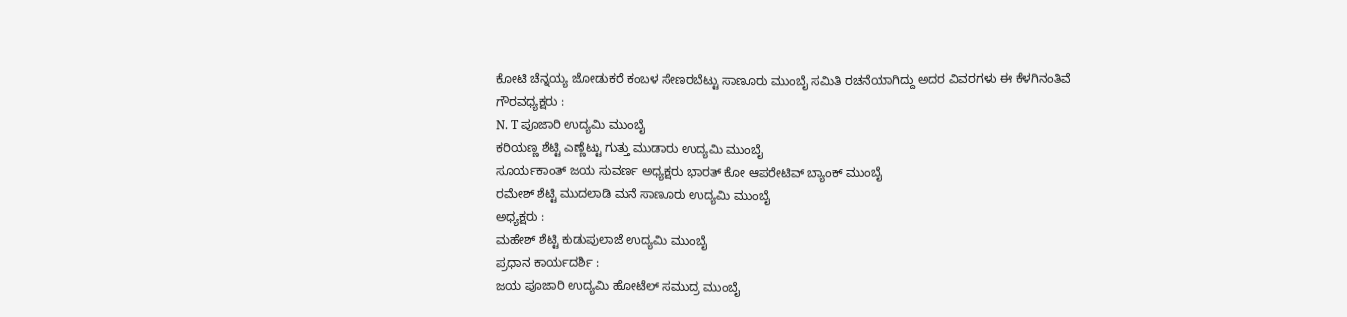ಕೋಟಿ ಚೆನ್ನಯ್ಯ ಜೋಡುಕರೆ ಕಂಬಳ ಸೇಣರಬೆಟ್ಟು ಸಾಣೂರು ಮುಂಬೈ ಸಮಿತಿ ರಚನೆಯಾಗಿದ್ದು ಅದರ ವಿವರಗಳು ಈ ಕೆಳಗಿನಂತಿವೆ
ಗೌರವಧ್ಯಕ್ಷರು :
N. T ಪೂಜಾರಿ ಉದ್ಯಮಿ ಮುಂಬೈ
ಕರಿಯಣ್ಣ ಶೆಟ್ಟಿ ಎಣ್ಣೆಟ್ಟು ಗುತ್ತು ಮುಡಾರು ಉದ್ಯಮಿ ಮುಂಬೈ
ಸೂರ್ಯಕಾಂತ್ ಜಯ ಸುವರ್ಣ ಅಧ್ಯಕ್ಷರು ಭಾರತ್ ಕೋ ಆಪರೇಟಿವ್ ಬ್ಯಾಂಕ್ ಮುಂಬೈ
ರಮೇಶ್ ಶೆಟ್ಟಿ ಮುದಲಾಡಿ ಮನೆ ಸಾಣೂರು ಉದ್ಯಮಿ ಮುಂಬೈ
ಅಧ್ಯಕ್ಷರು :
ಮಹೇಶ್ ಶೆಟ್ಟಿ ಕುಡುಪುಲಾಜೆ ಉದ್ಯಮಿ ಮುಂಬೈ
ಪ್ರಧಾನ ಕಾರ್ಯದರ್ಶಿ :
ಜಯ ಪೂಜಾರಿ ಉದ್ಯಮಿ ಹೋಟೆಲ್ ಸಮುದ್ರ ಮುಂಬೈ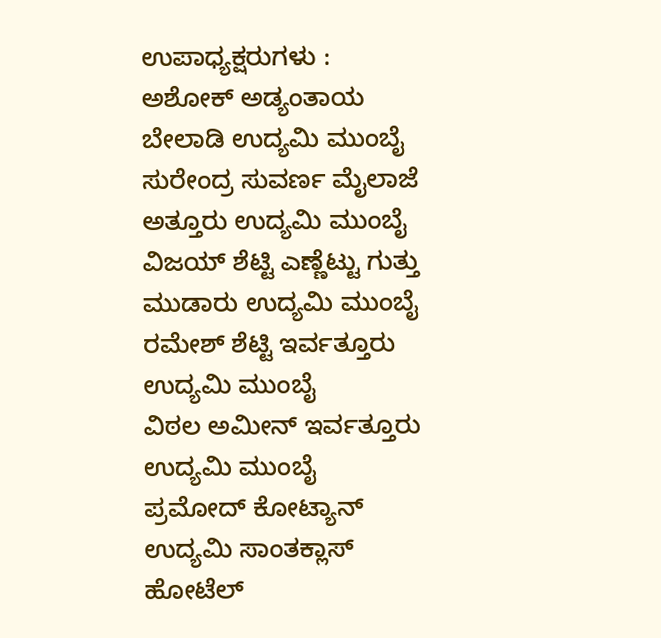ಉಪಾಧ್ಯಕ್ಷರುಗಳು :
ಅಶೋಕ್ ಅಡ್ಯಂತಾಯ ಬೇಲಾಡಿ ಉದ್ಯಮಿ ಮುಂಬೈ
ಸುರೇಂದ್ರ ಸುವರ್ಣ ಮೈಲಾಜೆ ಅತ್ತೂರು ಉದ್ಯಮಿ ಮುಂಬೈ
ವಿಜಯ್ ಶೆಟ್ಟಿ ಎಣ್ಣೆಟ್ಟು ಗುತ್ತು ಮುಡಾರು ಉದ್ಯಮಿ ಮುಂಬೈ
ರಮೇಶ್ ಶೆಟ್ಟಿ ಇರ್ವತ್ತೂರು ಉದ್ಯಮಿ ಮುಂಬೈ
ವಿಠಲ ಅಮೀನ್ ಇರ್ವತ್ತೂರು ಉದ್ಯಮಿ ಮುಂಬೈ
ಪ್ರಮೋದ್ ಕೋಟ್ಯಾನ್ ಉದ್ಯಮಿ ಸಾಂತಕ್ಲಾಸ್ ಹೋಟೆಲ್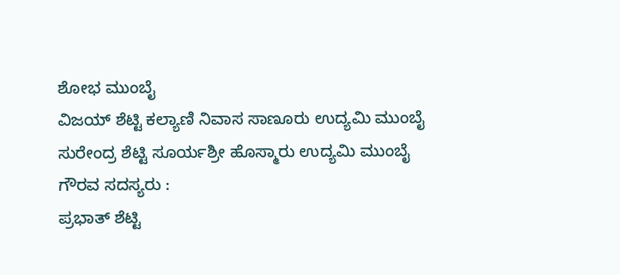ಶೋಭ ಮುಂಬೈ
ವಿಜಯ್ ಶೆಟ್ಟಿ ಕಲ್ಯಾಣಿ ನಿವಾಸ ಸಾಣೂರು ಉದ್ಯಮಿ ಮುಂಬೈ
ಸುರೇಂದ್ರ ಶೆಟ್ಟಿ ಸೂರ್ಯಶ್ರೀ ಹೊಸ್ಮಾರು ಉದ್ಯಮಿ ಮುಂಬೈ
ಗೌರವ ಸದಸ್ಯರು :
ಪ್ರಭಾತ್ ಶೆಟ್ಟಿ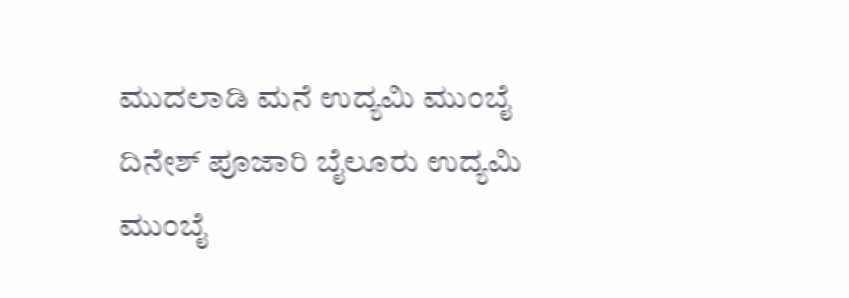ಮುದಲಾಡಿ ಮನೆ ಉದ್ಯಮಿ ಮುಂಬೈ
ದಿನೇಶ್ ಪೂಜಾರಿ ಬೈಲೂರು ಉದ್ಯಮಿ ಮುಂಬೈ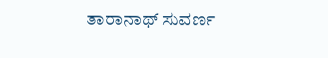ತಾರಾನಾಥ್ ಸುವರ್ಣ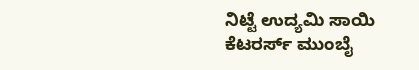ನಿಟ್ಟೆ ಉದ್ಯಮಿ ಸಾಯಿ ಕೆಟರರ್ಸ್ ಮುಂಬೈ